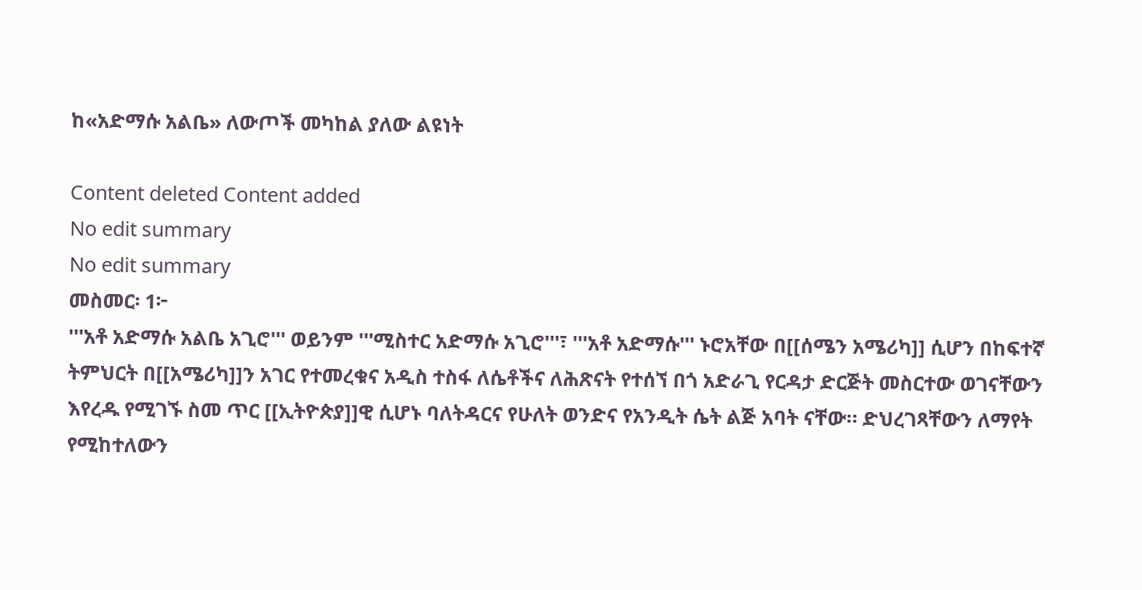ከ«አድማሱ አልቤ» ለውጦች መካከል ያለው ልዩነት

Content deleted Content added
No edit summary
No edit summary
መስመር፡ 1፦
'''አቶ አድማሱ አልቤ አጊሮ''' ወይንም '''ሚስተር አድማሱ አጊሮ'''፣ '''አቶ አድማሱ''' ኑሮአቸው በ[[ሰሜን አሜሪካ]] ሲሆን በከፍተኛ ትምህርት በ[[አሜሪካ]]ን አገር የተመረቁና አዲስ ተስፋ ለሴቶችና ለሕጽናት የተሰኘ በጎ አድራጊ የርዳታ ድርጅት መስርተው ወገናቸውን እየረዱ የሚገኙ ስመ ጥር [[ኢትዮጵያ]]ዊ ሲሆኑ ባለትዳርና የሁለት ወንድና የአንዲት ሴት ልጅ አባት ናቸው። ድህረገጻቸውን ለማየት የሚከተለውን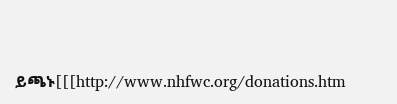ይጫኑ[[[http://www.nhfwc.org/donations.htm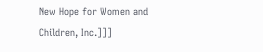New Hope for Women and Children, Inc.]]]